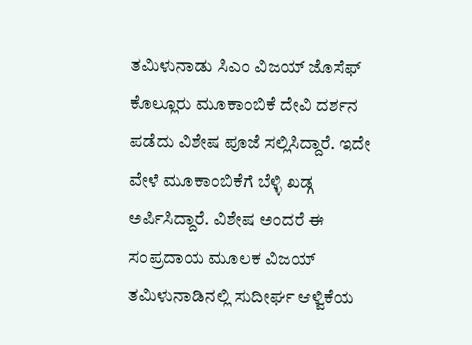ತಮಿಳುನಾಡು ಸಿಎಂ ವಿಜಯ್ ಜೊಸೆಫ್ ಕೊಲ್ಲೂರು ಮೂಕಾಂಬಿಕೆ ದೇವಿ ದರ್ಶನ ಪಡೆದು ವಿಶೇಷ ಪೂಜೆ ಸಲ್ಲಿಸಿದ್ದಾರೆ. ಇದೇ ವೇಳೆ ಮೂಕಾಂಬಿಕೆಗೆ ಬೆಳ್ಳಿ ಖಡ್ಗ ಅರ್ಪಿಸಿದ್ದಾರೆ. ವಿಶೇಷ ಅಂದರೆ ಈ ಸಂಪ್ರದಾಯ ಮೂಲಕ ವಿಜಯ್ ತಮಿಳುನಾಡಿನಲ್ಲಿ ಸುದೀರ್ಘ ಆಳ್ವಿಕೆಯ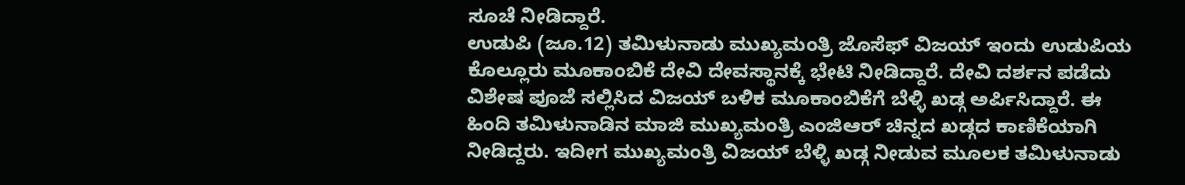ಸೂಚೆ ನೀಡಿದ್ದಾರೆ.
ಉಡುಪಿ (ಜೂ.12) ತಮಿಳುನಾಡು ಮುಖ್ಯಮಂತ್ರಿ ಜೊಸೆಫ್ ವಿಜಯ್ ಇಂದು ಉಡುಪಿಯ ಕೊಲ್ಲೂರು ಮೂಕಾಂಬಿಕೆ ದೇವಿ ದೇವಸ್ಥಾನಕ್ಕೆ ಭೇಟಿ ನೀಡಿದ್ದಾರೆ. ದೇವಿ ದರ್ಶನ ಪಡೆದು ವಿಶೇಷ ಪೂಜೆ ಸಲ್ಲಿಸಿದ ವಿಜಯ್ ಬಳಿಕ ಮೂಕಾಂಬಿಕೆಗೆ ಬೆಳ್ಳಿ ಖಡ್ಗ ಅರ್ಪಿಸಿದ್ದಾರೆ. ಈ ಹಿಂದಿ ತಮಿಳುನಾಡಿನ ಮಾಜಿ ಮುಖ್ಯಮಂತ್ರಿ ಎಂಜಿಆರ್ ಚಿನ್ನದ ಖಡ್ಗದ ಕಾಣಿಕೆಯಾಗಿ ನೀಡಿದ್ದರು. ಇದೀಗ ಮುಖ್ಯಮಂತ್ರಿ ವಿಜಯ್ ಬೆಳ್ಳಿ ಖಡ್ಗ ನೀಡುವ ಮೂಲಕ ತಮಿಳುನಾಡು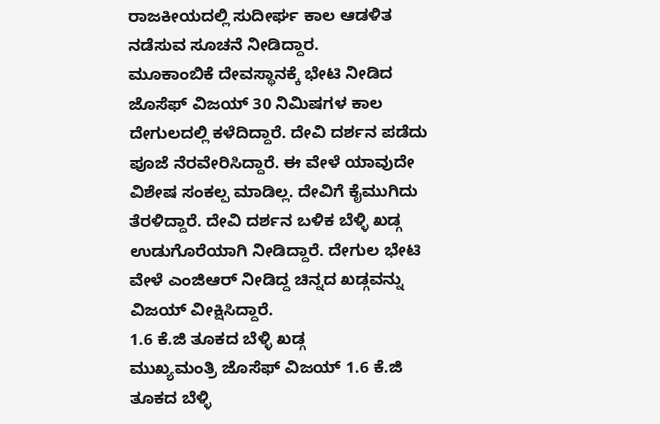ರಾಜಕೀಯದಲ್ಲಿ ಸುದೀರ್ಘ ಕಾಲ ಆಡಳಿತ ನಡೆಸುವ ಸೂಚನೆ ನೀಡಿದ್ದಾರ.
ಮೂಕಾಂಬಿಕೆ ದೇವಸ್ಥಾನಕ್ಕೆ ಭೇಟಿ ನೀಡಿದ ಜೊಸೆಫ್ ವಿಜಯ್ 30 ನಿಮಿಷಗಳ ಕಾಲ ದೇಗುಲದಲ್ಲಿ ಕಳೆದಿದ್ದಾರೆ. ದೇವಿ ದರ್ಶನ ಪಡೆದು ಪೂಜೆ ನೆರವೇರಿಸಿದ್ದಾರೆ. ಈ ವೇಳೆ ಯಾವುದೇ ವಿಶೇಷ ಸಂಕಲ್ಪ ಮಾಡಿಲ್ಲ. ದೇವಿಗೆ ಕೈಮುಗಿದು ತೆರಳಿದ್ದಾರೆ. ದೇವಿ ದರ್ಶನ ಬಳಿಕ ಬೆಳ್ಳಿ ಖಡ್ಗ ಉಡುಗೊರೆಯಾಗಿ ನೀಡಿದ್ದಾರೆ. ದೇಗುಲ ಭೇಟಿ ವೇಳೆ ಎಂಜಿಆರ್ ನೀಡಿದ್ದ ಚಿನ್ನದ ಖಡ್ಗವನ್ನು ವಿಜಯ್ ವೀಕ್ಷಿಸಿದ್ದಾರೆ.
1.6 ಕೆ.ಜಿ ತೂಕದ ಬೆಳ್ಳಿ ಖಡ್ಗ
ಮುಖ್ಯಮಂತ್ರಿ ಜೊಸೆಫ್ ವಿಜಯ್ 1.6 ಕೆ.ಜಿ ತೂಕದ ಬೆಳ್ಳಿ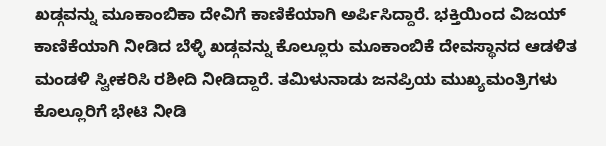ಖಡ್ಗವನ್ನು ಮೂಕಾಂಬಿಕಾ ದೇವಿಗೆ ಕಾಣಿಕೆಯಾಗಿ ಅರ್ಪಿಸಿದ್ದಾರೆ. ಭಕ್ತಿಯಿಂದ ವಿಜಯ್ ಕಾಣಿಕೆಯಾಗಿ ನೀಡಿದ ಬೆಳ್ಳಿ ಖಡ್ಗವನ್ನು ಕೊಲ್ಲೂರು ಮೂಕಾಂಬಿಕೆ ದೇವಸ್ಥಾನದ ಆಡಳಿತ ಮಂಡಳಿ ಸ್ವೀಕರಿಸಿ ರಶೀದಿ ನೀಡಿದ್ದಾರೆ. ತಮಿಳುನಾಡು ಜನಪ್ರಿಯ ಮುಖ್ಯಮಂತ್ರಿಗಳು ಕೊಲ್ಲೂರಿಗೆ ಭೇಟಿ ನೀಡಿ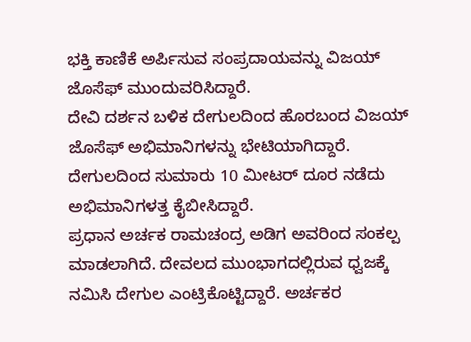ಭಕ್ತಿ ಕಾಣಿಕೆ ಅರ್ಪಿಸುವ ಸಂಪ್ರದಾಯವನ್ನು ವಿಜಯ್ ಜೊಸೆಫ್ ಮುಂದುವರಿಸಿದ್ದಾರೆ.
ದೇವಿ ದರ್ಶನ ಬಳಿಕ ದೇಗುಲದಿಂದ ಹೊರಬಂದ ವಿಜಯ್ ಜೊಸೆಫ್ ಅಭಿಮಾನಿಗಳನ್ನು ಭೇಟಿಯಾಗಿದ್ದಾರೆ. ದೇಗುಲದಿಂದ ಸುಮಾರು 10 ಮೀಟರ್ ದೂರ ನಡೆದು ಅಭಿಮಾನಿಗಳತ್ತ ಕೈಬೀಸಿದ್ದಾರೆ.
ಪ್ರಧಾನ ಅರ್ಚಕ ರಾಮಚಂದ್ರ ಅಡಿಗ ಅವರಿಂದ ಸಂಕಲ್ಪ ಮಾಡಲಾಗಿದೆ. ದೇವಲದ ಮುಂಭಾಗದಲ್ಲಿರುವ ಧ್ವಜಕ್ಕೆ ನಮಿಸಿ ದೇಗುಲ ಎಂಟ್ರಿಕೊಟ್ಟಿದ್ದಾರೆ. ಅರ್ಚಕರ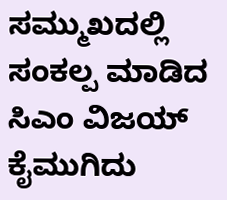ಸಮ್ಮುಖದಲ್ಲಿ ಸಂಕಲ್ಪ ಮಾಡಿದ ಸಿಎಂ ವಿಜಯ್ ಕೈಮುಗಿದು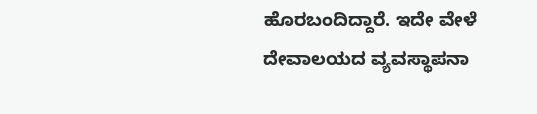ಹೊರಬಂದಿದ್ದಾರೆ. ಇದೇ ವೇಳೆ ದೇವಾಲಯದ ವ್ಯವಸ್ಥಾಪನಾ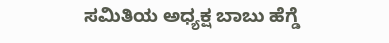ಸಮಿತಿಯ ಅಧ್ಯಕ್ಷ ಬಾಬು ಹೆಗ್ಡೆ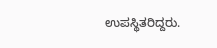ಉಪಸ್ಥಿತರಿದ್ದರು.